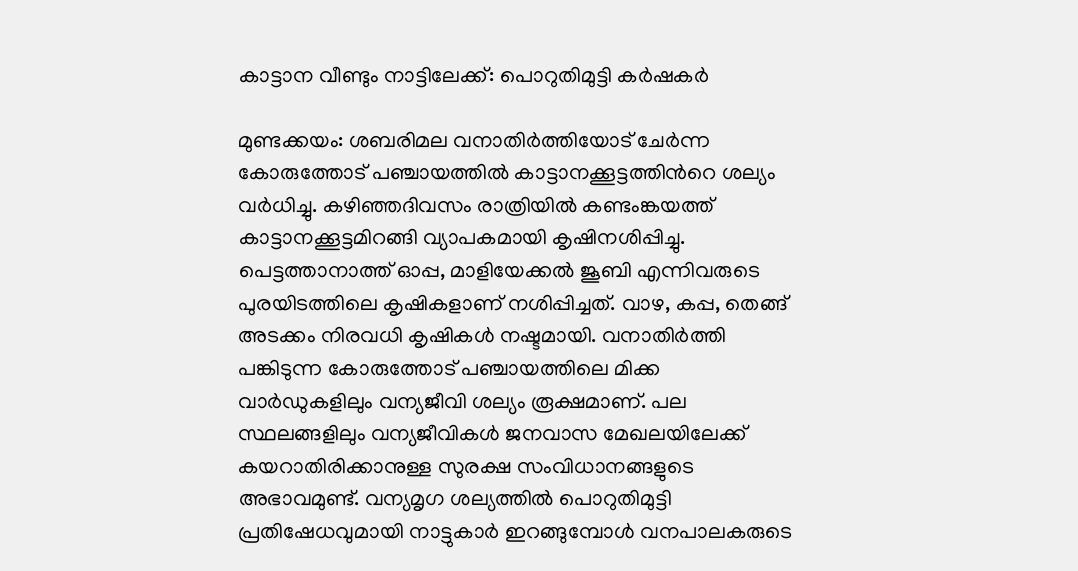കാട്ടാന വീണ്ടും നാട്ടിലേക്ക്: പൊറുതിമുട്ടി കർഷകർ

മുണ്ടക്കയം: ശബരിമല വനാതിർത്തിയോട് ചേർന്ന കോരുത്തോട് പഞ്ചായത്തിൽ കാട്ടാനക്കൂട്ടത്തിന്‍റെ ശല്യം വർധിച്ചു. കഴിഞ്ഞദിവസം രാത്രിയിൽ കണ്ടംങ്കയത്ത് കാട്ടാനക്കൂട്ടമിറങ്ങി വ്യാപകമായി കൃഷിനശിപ്പിച്ചു. പെട്ടത്താനാത്ത് ഓപ്പ, മാളിയേക്കൽ ജൂബി എന്നിവരുടെ പുരയിടത്തിലെ കൃഷികളാണ് നശിപ്പിച്ചത്. വാഴ, കപ്പ, തെങ്ങ് അടക്കം നിരവധി കൃഷികൾ നഷ്ടമായി. വനാതിർത്തി പങ്കിടുന്ന കോരുത്തോട് പഞ്ചായത്തിലെ മിക്ക വാർഡുകളിലും വന്യജീവി ശല്യം രൂക്ഷമാണ്. പല സ്ഥലങ്ങളിലും വന്യജീവികൾ ജനവാസ മേഖലയിലേക്ക് കയറാതിരിക്കാനുള്ള സുരക്ഷ സംവിധാനങ്ങളുടെ അഭാവമുണ്ട്. വന്യമൃഗ ശല്യത്തിൽ പൊറുതിമുട്ടി പ്രതിഷേധവുമായി നാട്ടുകാർ ഇറങ്ങുമ്പോൾ വനപാലകരുടെ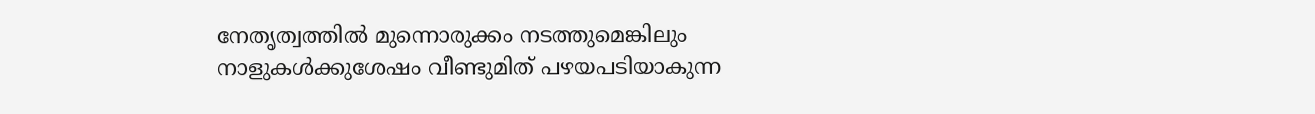നേതൃത്വത്തിൽ മുന്നൊരുക്കം നടത്തുമെങ്കിലും നാളുകൾക്കുശേഷം വീണ്ടുമിത് പഴയപടിയാകുന്ന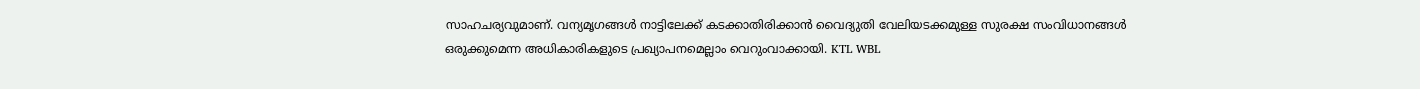സാഹചര്യവുമാണ്. വന്യമൃഗങ്ങൾ നാട്ടിലേക്ക് കടക്കാതിരിക്കാൻ വൈദ്യുതി വേലിയടക്കമുള്ള സുരക്ഷ സംവിധാനങ്ങൾ ഒരുക്കുമെന്ന അധികാരികളുടെ പ്രഖ്യാപനമെല്ലാം വെറുംവാക്കായി. KTL WBL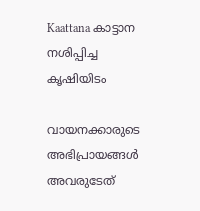Kaattana കാട്ടാന നശിപ്പിച്ച കൃഷിയിടം

വായനക്കാരുടെ അഭിപ്രായങ്ങള്‍ അവരുടേത്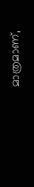മാത്രമാണ്,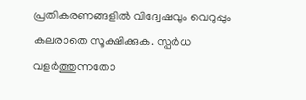പ്രതികരണങ്ങളിൽ വിദ്വേഷവും വെറുപ്പും കലരാതെ സൂക്ഷിക്കുക. സ്പർധ വളർത്തുന്നതോ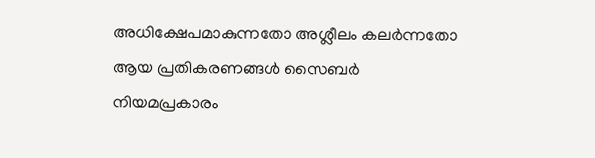അധിക്ഷേപമാകുന്നതോ അശ്ലീലം കലർന്നതോ ആയ പ്രതികരണങ്ങൾ സൈബർ നിയമപ്രകാരം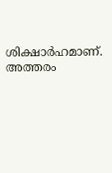ശിക്ഷാർഹമാണ്. അത്തരം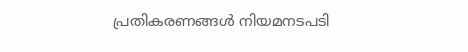പ്രതികരണങ്ങൾ നിയമനടപടി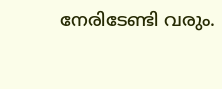നേരിടേണ്ടി വരും.